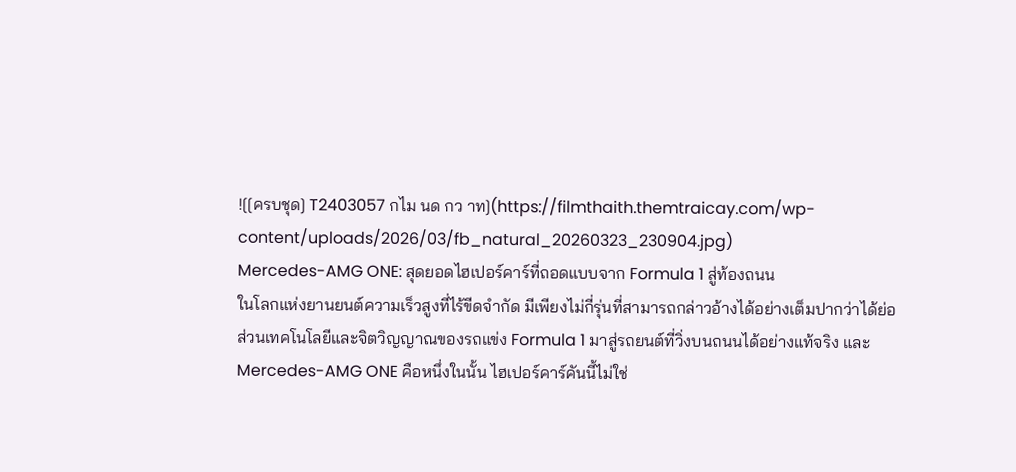![[ครบชุด] T2403057 กไม นด กว าท](https://filmthaith.themtraicay.com/wp-content/uploads/2026/03/fb_natural_20260323_230904.jpg)
Mercedes-AMG ONE: สุดยอดไฮเปอร์คาร์ที่ถอดแบบจาก Formula 1 สู่ท้องถนน
ในโลกแห่งยานยนต์ความเร็วสูงที่ไร้ขีดจำกัด มีเพียงไม่กี่รุ่นที่สามารถกล่าวอ้างได้อย่างเต็มปากว่าได้ย่อส่วนเทคโนโลยีและจิตวิญญาณของรถแข่ง Formula 1 มาสู่รถยนต์ที่วิ่งบนถนนได้อย่างแท้จริง และ Mercedes-AMG ONE คือหนึ่งในนั้น ไฮเปอร์คาร์คันนี้ไม่ใช่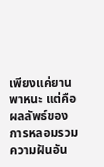เพียงแค่ยานพาหนะ แต่คือผลลัพธ์ของการหลอมรวมความฝันอัน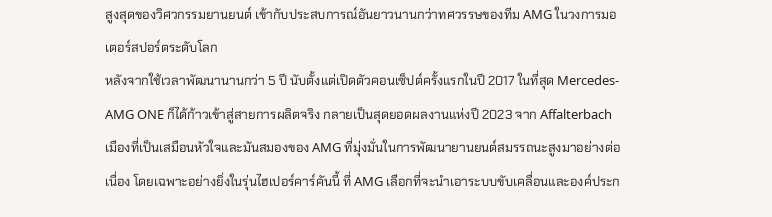สูงสุดของวิศวกรรมยานยนต์ เข้ากับประสบการณ์อันยาวนานกว่าทศวรรษของทีม AMG ในวงการมอเตอร์สปอร์ตระดับโลก
หลังจากใช้เวลาพัฒนานานกว่า 5 ปี นับตั้งแต่เปิดตัวคอนเซ็ปต์ครั้งแรกในปี 2017 ในที่สุด Mercedes-AMG ONE ก็ได้ก้าวเข้าสู่สายการผลิตจริง กลายเป็นสุดยอดผลงานแห่งปี 2023 จาก Affalterbach เมืองที่เป็นเสมือนหัวใจและมันสมองของ AMG ที่มุ่งมั่นในการพัฒนายานยนต์สมรรถนะสูงมาอย่างต่อเนื่อง โดยเฉพาะอย่างยิ่งในรุ่นไฮเปอร์คาร์คันนี้ ที่ AMG เลือกที่จะนำเอาระบบขับเคลื่อนและองค์ประก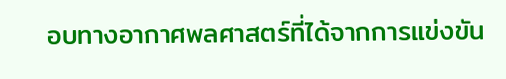อบทางอากาศพลศาสตร์ที่ได้จากการแข่งขัน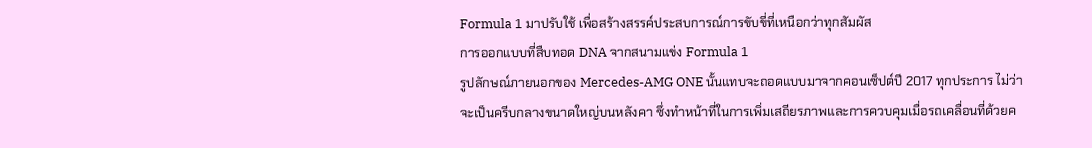Formula 1 มาปรับใช้ เพื่อสร้างสรรค์ประสบการณ์การขับขี่ที่เหนือกว่าทุกสัมผัส
การออกแบบที่สืบทอด DNA จากสนามแข่ง Formula 1
รูปลักษณ์ภายนอกของ Mercedes-AMG ONE นั้นแทบจะถอดแบบมาจากคอนเซ็ปต์ปี 2017 ทุกประการ ไม่ว่าจะเป็นครีบกลางขนาดใหญ่บนหลังคา ซึ่งทำหน้าที่ในการเพิ่มเสถียรภาพและการควบคุมเมื่อรถเคลื่อนที่ด้วยค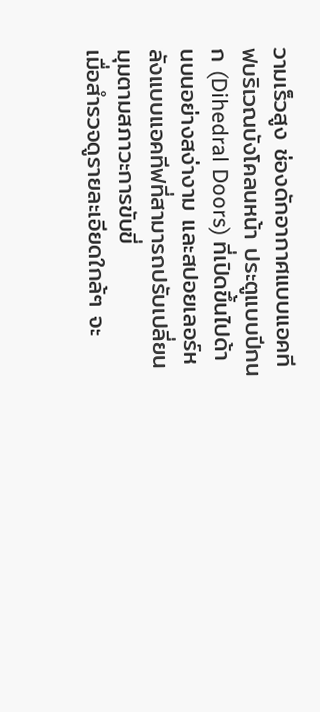วามเร็วสูง ช่องดักอากาศแบบแอคทีฟบริเวณบังโคลนหน้า ประตูแบบปีกนก (Dihedral Doors) ที่เปิดขึ้นไปด้านบนอย่างสง่างาม และสปอยเลอร์หลังแบบแอคทีฟที่สามารถปรับเปลี่ยนมุมตามสภาวะการขับขี่
เมื่อสำรวจดูรายละเอียดใกล้ๆ จะ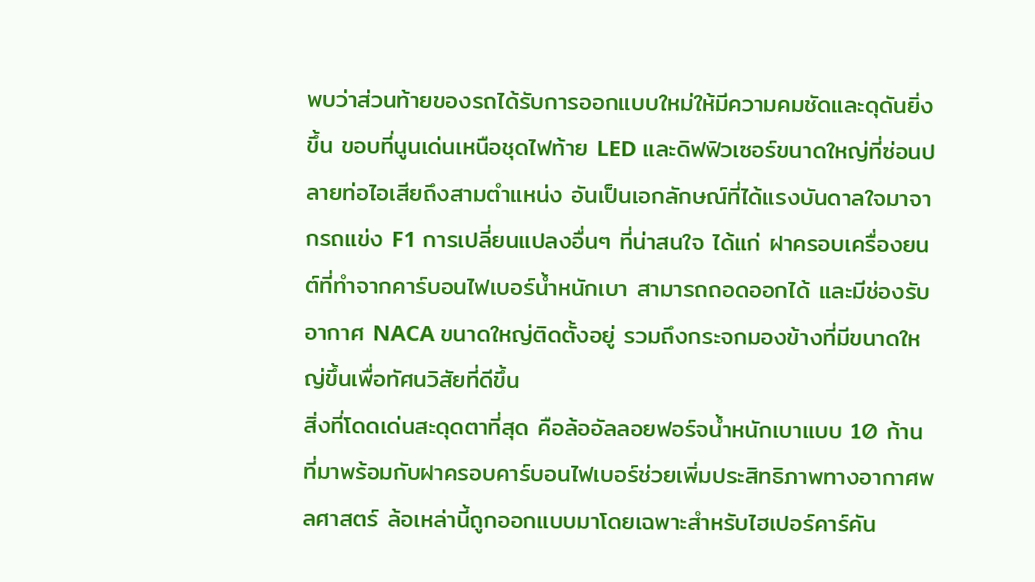พบว่าส่วนท้ายของรถได้รับการออกแบบใหม่ให้มีความคมชัดและดุดันยิ่งขึ้น ขอบที่นูนเด่นเหนือชุดไฟท้าย LED และดิฟฟิวเซอร์ขนาดใหญ่ที่ซ่อนปลายท่อไอเสียถึงสามตำแหน่ง อันเป็นเอกลักษณ์ที่ได้แรงบันดาลใจมาจากรถแข่ง F1 การเปลี่ยนแปลงอื่นๆ ที่น่าสนใจ ได้แก่ ฝาครอบเครื่องยนต์ที่ทำจากคาร์บอนไฟเบอร์น้ำหนักเบา สามารถถอดออกได้ และมีช่องรับอากาศ NACA ขนาดใหญ่ติดตั้งอยู่ รวมถึงกระจกมองข้างที่มีขนาดใหญ่ขึ้นเพื่อทัศนวิสัยที่ดีขึ้น
สิ่งที่โดดเด่นสะดุดตาที่สุด คือล้ออัลลอยฟอร์จน้ำหนักเบาแบบ 10 ก้าน ที่มาพร้อมกับฝาครอบคาร์บอนไฟเบอร์ช่วยเพิ่มประสิทธิภาพทางอากาศพลศาสตร์ ล้อเหล่านี้ถูกออกแบบมาโดยเฉพาะสำหรับไฮเปอร์คาร์คัน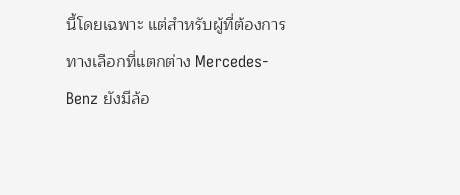นี้โดยเฉพาะ แต่สำหรับผู้ที่ต้องการทางเลือกที่แตกต่าง Mercedes-Benz ยังมีล้อ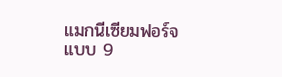แมกนีเซียมฟอร์จแบบ 9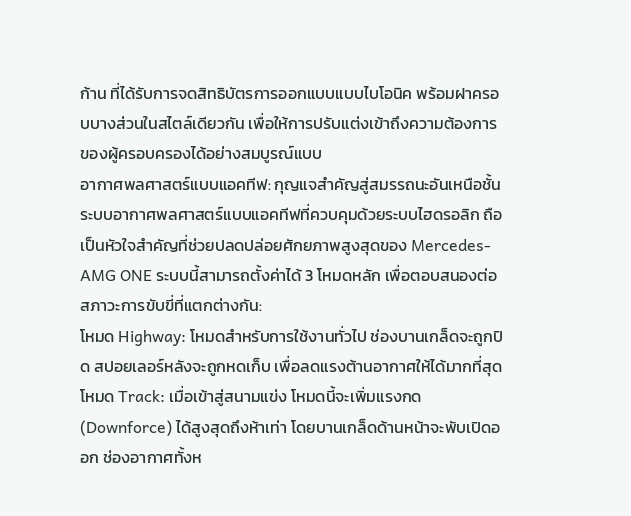ก้าน ที่ได้รับการจดสิทธิบัตรการออกแบบแบบไบโอนิค พร้อมฝาครอบบางส่วนในสไตล์เดียวกัน เพื่อให้การปรับแต่งเข้าถึงความต้องการของผู้ครอบครองได้อย่างสมบูรณ์แบบ
อากาศพลศาสตร์แบบแอคทีฟ: กุญแจสำคัญสู่สมรรถนะอันเหนือชั้น
ระบบอากาศพลศาสตร์แบบแอคทีฟที่ควบคุมด้วยระบบไฮดรอลิก ถือเป็นหัวใจสำคัญที่ช่วยปลดปล่อยศักยภาพสูงสุดของ Mercedes-AMG ONE ระบบนี้สามารถตั้งค่าได้ 3 โหมดหลัก เพื่อตอบสนองต่อสภาวะการขับขี่ที่แตกต่างกัน:
โหมด Highway: โหมดสำหรับการใช้งานทั่วไป ช่องบานเกล็ดจะถูกปิด สปอยเลอร์หลังจะถูกหดเก็บ เพื่อลดแรงต้านอากาศให้ได้มากที่สุด
โหมด Track: เมื่อเข้าสู่สนามแข่ง โหมดนี้จะเพิ่มแรงกด (Downforce) ได้สูงสุดถึงห้าเท่า โดยบานเกล็ดด้านหน้าจะพับเปิดออก ช่องอากาศทั้งห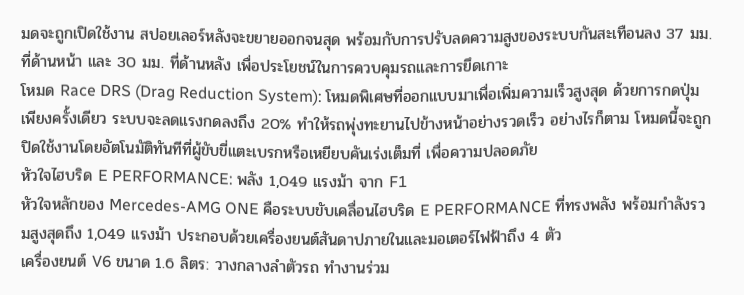มดจะถูกเปิดใช้งาน สปอยเลอร์หลังจะขยายออกจนสุด พร้อมกับการปรับลดความสูงของระบบกันสะเทือนลง 37 มม. ที่ด้านหน้า และ 30 มม. ที่ด้านหลัง เพื่อประโยชน์ในการควบคุมรถและการยึดเกาะ
โหมด Race DRS (Drag Reduction System): โหมดพิเศษที่ออกแบบมาเพื่อเพิ่มความเร็วสูงสุด ด้วยการกดปุ่มเพียงครั้งเดียว ระบบจะลดแรงกดลงถึง 20% ทำให้รถพุ่งทะยานไปข้างหน้าอย่างรวดเร็ว อย่างไรก็ตาม โหมดนี้จะถูกปิดใช้งานโดยอัตโนมัติทันทีที่ผู้ขับขี่แตะเบรกหรือเหยียบคันเร่งเต็มที่ เพื่อความปลอดภัย
หัวใจไฮบริด E PERFORMANCE: พลัง 1,049 แรงม้า จาก F1
หัวใจหลักของ Mercedes-AMG ONE คือระบบขับเคลื่อนไฮบริด E PERFORMANCE ที่ทรงพลัง พร้อมกำลังรวมสูงสุดถึง 1,049 แรงม้า ประกอบด้วยเครื่องยนต์สันดาปภายในและมอเตอร์ไฟฟ้าถึง 4 ตัว
เครื่องยนต์ V6 ขนาด 1.6 ลิตร: วางกลางลำตัวรถ ทำงานร่วม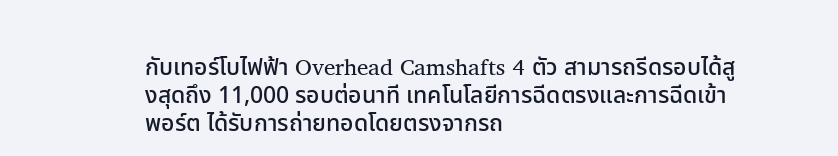กับเทอร์โบไฟฟ้า Overhead Camshafts 4 ตัว สามารถรีดรอบได้สูงสุดถึง 11,000 รอบต่อนาที เทคโนโลยีการฉีดตรงและการฉีดเข้าพอร์ต ได้รับการถ่ายทอดโดยตรงจากรถ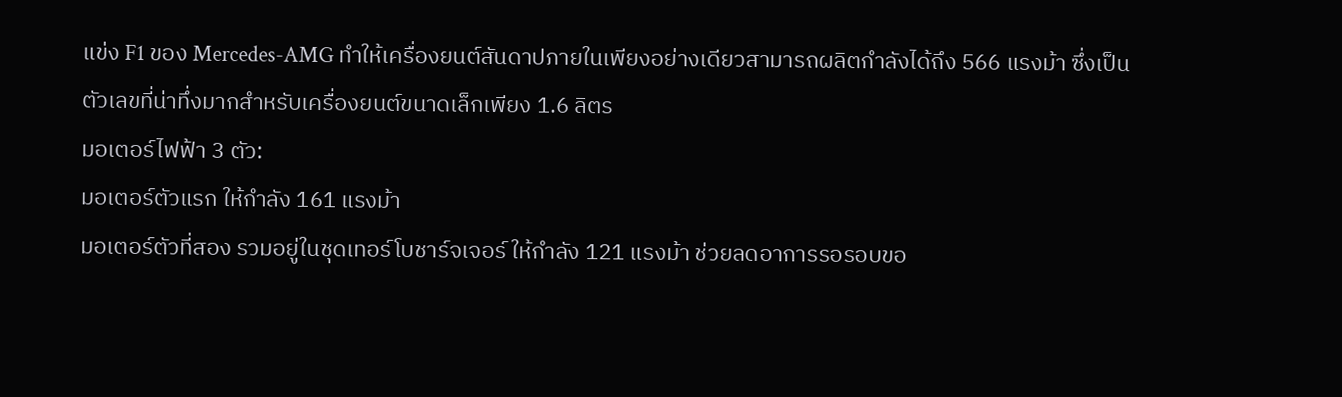แข่ง F1 ของ Mercedes-AMG ทำให้เครื่องยนต์สันดาปภายในเพียงอย่างเดียวสามารถผลิตกำลังได้ถึง 566 แรงม้า ซึ่งเป็นตัวเลขที่น่าทึ่งมากสำหรับเครื่องยนต์ขนาดเล็กเพียง 1.6 ลิตร
มอเตอร์ไฟฟ้า 3 ตัว:
มอเตอร์ตัวแรก ให้กำลัง 161 แรงม้า
มอเตอร์ตัวที่สอง รวมอยู่ในชุดเทอร์โบชาร์จเจอร์ ให้กำลัง 121 แรงม้า ช่วยลดอาการรอรอบขอ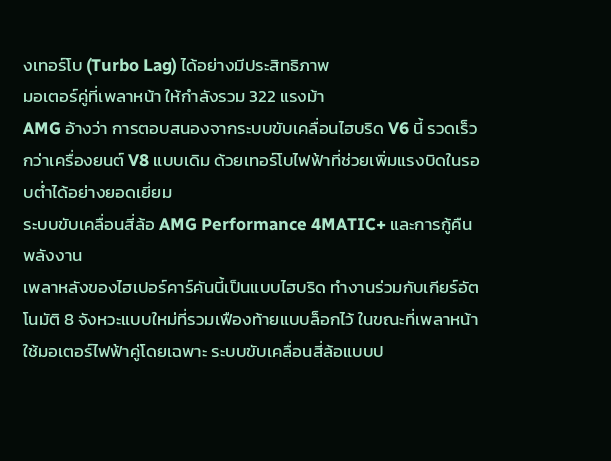งเทอร์โบ (Turbo Lag) ได้อย่างมีประสิทธิภาพ
มอเตอร์คู่ที่เพลาหน้า ให้กำลังรวม 322 แรงม้า
AMG อ้างว่า การตอบสนองจากระบบขับเคลื่อนไฮบริด V6 นี้ รวดเร็วกว่าเครื่องยนต์ V8 แบบเดิม ด้วยเทอร์โบไฟฟ้าที่ช่วยเพิ่มแรงบิดในรอบต่ำได้อย่างยอดเยี่ยม
ระบบขับเคลื่อนสี่ล้อ AMG Performance 4MATIC+ และการกู้คืนพลังงาน
เพลาหลังของไฮเปอร์คาร์คันนี้เป็นแบบไฮบริด ทำงานร่วมกับเกียร์อัตโนมัติ 8 จังหวะแบบใหม่ที่รวมเฟืองท้ายแบบล็อกไว้ ในขณะที่เพลาหน้าใช้มอเตอร์ไฟฟ้าคู่โดยเฉพาะ ระบบขับเคลื่อนสี่ล้อแบบป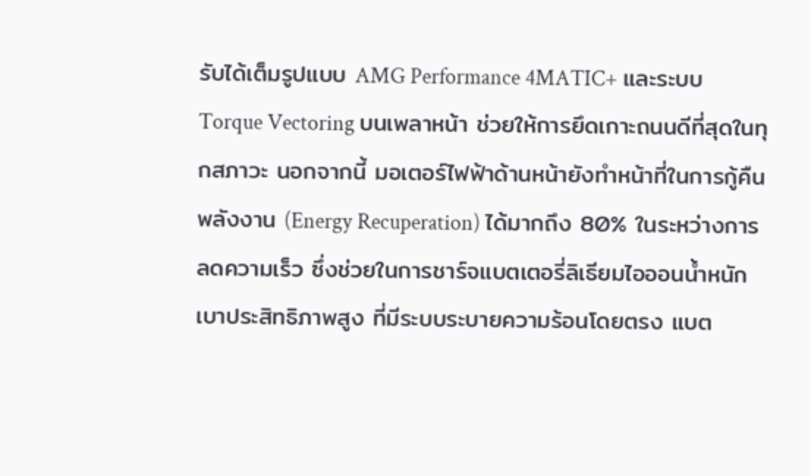รับได้เต็มรูปแบบ AMG Performance 4MATIC+ และระบบ Torque Vectoring บนเพลาหน้า ช่วยให้การยึดเกาะถนนดีที่สุดในทุกสภาวะ นอกจากนี้ มอเตอร์ไฟฟ้าด้านหน้ายังทำหน้าที่ในการกู้คืนพลังงาน (Energy Recuperation) ได้มากถึง 80% ในระหว่างการลดความเร็ว ซึ่งช่วยในการชาร์จแบตเตอรี่ลิเธียมไอออนน้ำหนักเบาประสิทธิภาพสูง ที่มีระบบระบายความร้อนโดยตรง แบต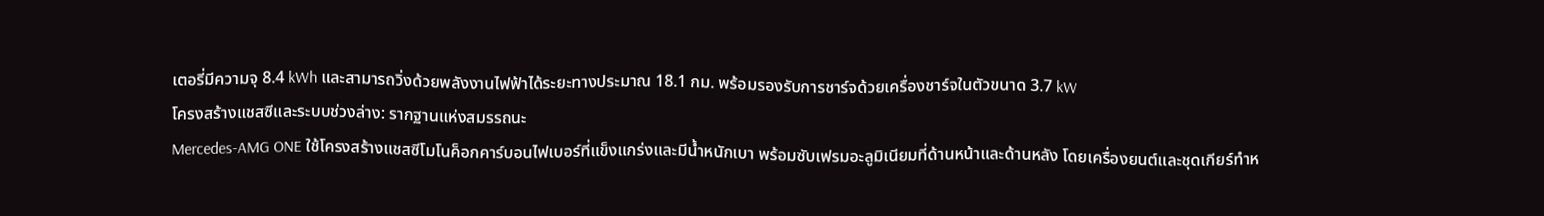เตอรี่มีความจุ 8.4 kWh และสามารถวิ่งด้วยพลังงานไฟฟ้าได้ระยะทางประมาณ 18.1 กม. พร้อมรองรับการชาร์จด้วยเครื่องชาร์จในตัวขนาด 3.7 kW
โครงสร้างแชสซีและระบบช่วงล่าง: รากฐานแห่งสมรรถนะ
Mercedes-AMG ONE ใช้โครงสร้างแชสซีโมโนค็อกคาร์บอนไฟเบอร์ที่แข็งแกร่งและมีน้ำหนักเบา พร้อมซับเฟรมอะลูมิเนียมที่ด้านหน้าและด้านหลัง โดยเครื่องยนต์และชุดเกียร์ทำห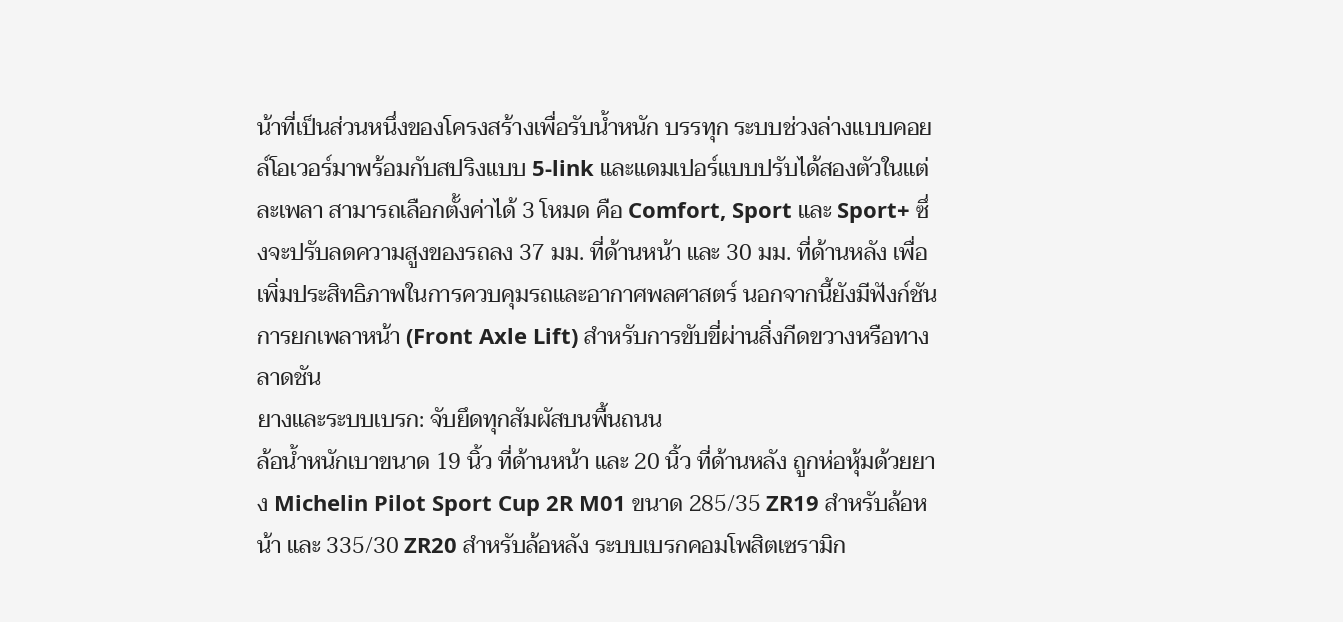น้าที่เป็นส่วนหนึ่งของโครงสร้างเพื่อรับน้ำหนัก บรรทุก ระบบช่วงล่างแบบคอยล์โอเวอร์มาพร้อมกับสปริงแบบ 5-link และแดมเปอร์แบบปรับได้สองตัวในแต่ละเพลา สามารถเลือกตั้งค่าได้ 3 โหมด คือ Comfort, Sport และ Sport+ ซึ่งจะปรับลดความสูงของรถลง 37 มม. ที่ด้านหน้า และ 30 มม. ที่ด้านหลัง เพื่อเพิ่มประสิทธิภาพในการควบคุมรถและอากาศพลศาสตร์ นอกจากนี้ยังมีฟังก์ชันการยกเพลาหน้า (Front Axle Lift) สำหรับการขับขี่ผ่านสิ่งกีดขวางหรือทางลาดชัน
ยางและระบบเบรก: จับยึดทุกสัมผัสบนพื้นถนน
ล้อน้ำหนักเบาขนาด 19 นิ้ว ที่ด้านหน้า และ 20 นิ้ว ที่ด้านหลัง ถูกห่อหุ้มด้วยยาง Michelin Pilot Sport Cup 2R M01 ขนาด 285/35 ZR19 สำหรับล้อหน้า และ 335/30 ZR20 สำหรับล้อหลัง ระบบเบรกคอมโพสิตเซรามิก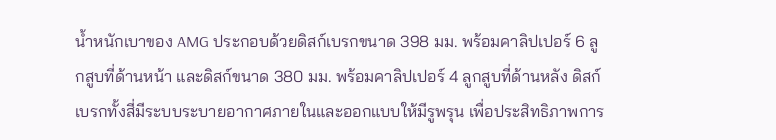น้ำหนักเบาของ AMG ประกอบด้วยดิสก์เบรกขนาด 398 มม. พร้อมคาลิปเปอร์ 6 ลูกสูบที่ด้านหน้า และดิสก์ขนาด 380 มม. พร้อมคาลิปเปอร์ 4 ลูกสูบที่ด้านหลัง ดิสก์เบรกทั้งสี่มีระบบระบายอากาศภายในและออกแบบให้มีรูพรุน เพื่อประสิทธิภาพการ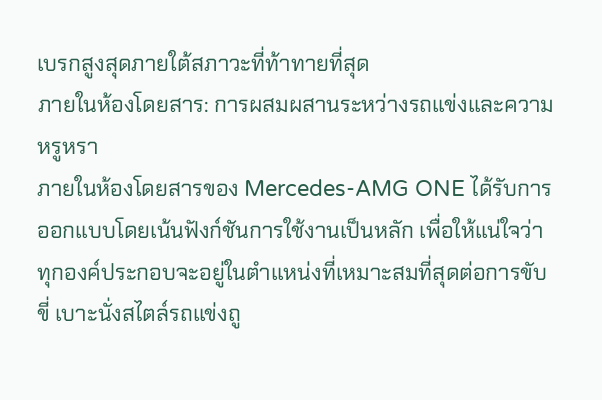เบรกสูงสุดภายใต้สภาวะที่ท้าทายที่สุด
ภายในห้องโดยสาร: การผสมผสานระหว่างรถแข่งและความหรูหรา
ภายในห้องโดยสารของ Mercedes-AMG ONE ได้รับการออกแบบโดยเน้นฟังก์ชันการใช้งานเป็นหลัก เพื่อให้แน่ใจว่าทุกองค์ประกอบจะอยู่ในตำแหน่งที่เหมาะสมที่สุดต่อการขับขี่ เบาะนั่งสไตล์รถแข่งถู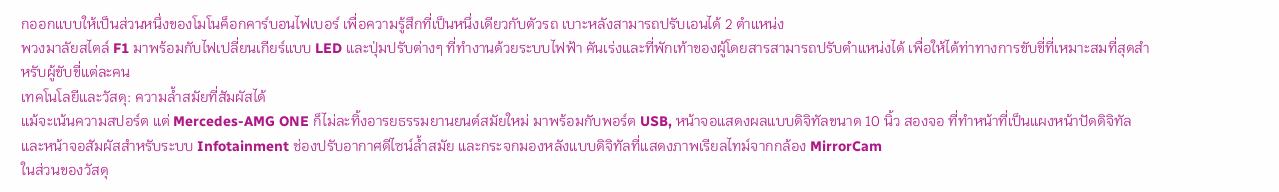กออกแบบให้เป็นส่วนหนึ่งของโมโนค็อกคาร์บอนไฟเบอร์ เพื่อความรู้สึกที่เป็นหนึ่งเดียวกับตัวรถ เบาะหลังสามารถปรับเอนได้ 2 ตำแหน่ง
พวงมาลัยสไตล์ F1 มาพร้อมกับไฟเปลี่ยนเกียร์แบบ LED และปุ่มปรับต่างๆ ที่ทำงานด้วยระบบไฟฟ้า คันเร่งและที่พักเท้าของผู้โดยสารสามารถปรับตำแหน่งได้ เพื่อให้ได้ท่าทางการขับขี่ที่เหมาะสมที่สุดสำหรับผู้ขับขี่แต่ละคน
เทคโนโลยีและวัสดุ: ความล้ำสมัยที่สัมผัสได้
แม้จะเน้นความสปอร์ต แต่ Mercedes-AMG ONE ก็ไม่ละทิ้งอารยธรรมยานยนต์สมัยใหม่ มาพร้อมกับพอร์ต USB, หน้าจอแสดงผลแบบดิจิทัลขนาด 10 นิ้ว สองจอ ที่ทำหน้าที่เป็นแผงหน้าปัดดิจิทัลและหน้าจอสัมผัสสำหรับระบบ Infotainment ช่องปรับอากาศดีไซน์ล้ำสมัย และกระจกมองหลังแบบดิจิทัลที่แสดงภาพเรียลไทม์จากกล้อง MirrorCam
ในส่วนของวัสดุ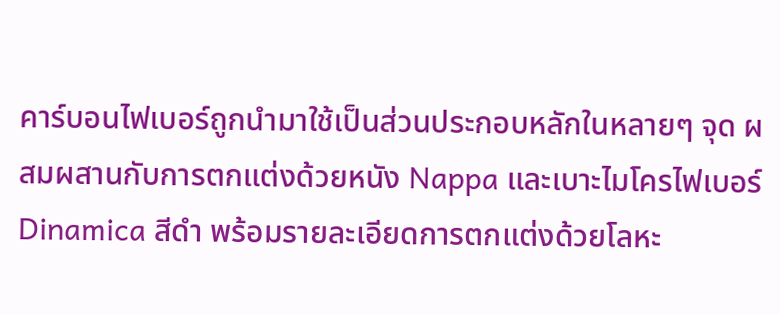คาร์บอนไฟเบอร์ถูกนำมาใช้เป็นส่วนประกอบหลักในหลายๆ จุด ผสมผสานกับการตกแต่งด้วยหนัง Nappa และเบาะไมโครไฟเบอร์ Dinamica สีดำ พร้อมรายละเอียดการตกแต่งด้วยโลหะ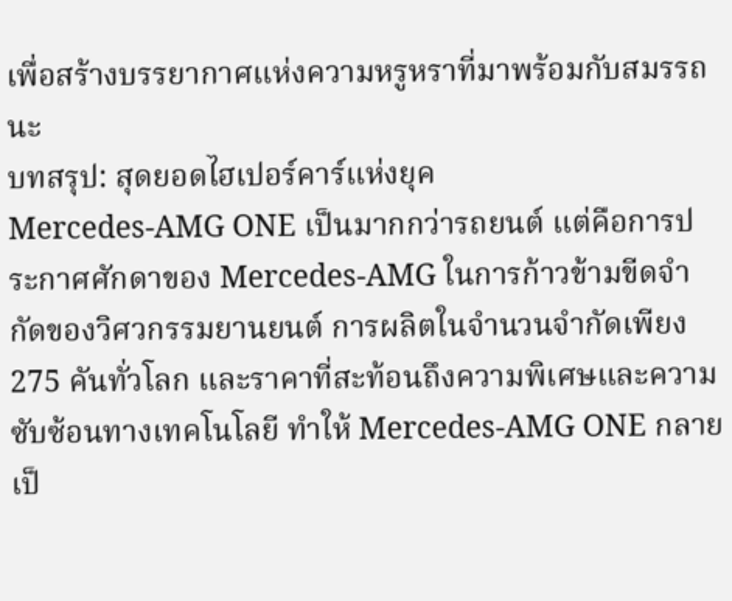เพื่อสร้างบรรยากาศแห่งความหรูหราที่มาพร้อมกับสมรรถนะ
บทสรุป: สุดยอดไฮเปอร์คาร์แห่งยุค
Mercedes-AMG ONE เป็นมากกว่ารถยนต์ แต่คือการประกาศศักดาของ Mercedes-AMG ในการก้าวข้ามขีดจำกัดของวิศวกรรมยานยนต์ การผลิตในจำนวนจำกัดเพียง 275 คันทั่วโลก และราคาที่สะท้อนถึงความพิเศษและความซับซ้อนทางเทคโนโลยี ทำให้ Mercedes-AMG ONE กลายเป็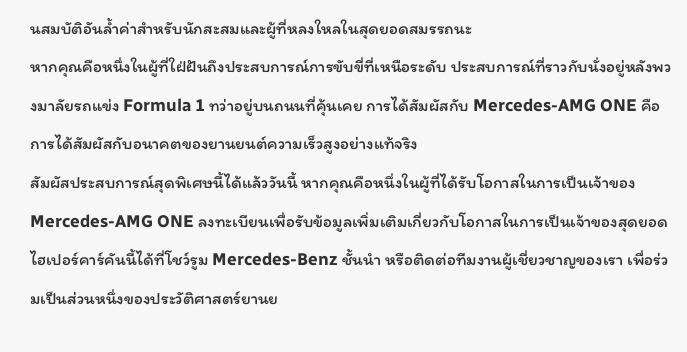นสมบัติอันล้ำค่าสำหรับนักสะสมและผู้ที่หลงใหลในสุดยอดสมรรถนะ
หากคุณคือหนึ่งในผู้ที่ใฝ่ฝันถึงประสบการณ์การขับขี่ที่เหนือระดับ ประสบการณ์ที่ราวกับนั่งอยู่หลังพวงมาลัยรถแข่ง Formula 1 ทว่าอยู่บนถนนที่คุ้นเคย การได้สัมผัสกับ Mercedes-AMG ONE คือการได้สัมผัสกับอนาคตของยานยนต์ความเร็วสูงอย่างแท้จริง
สัมผัสประสบการณ์สุดพิเศษนี้ได้แล้ววันนี้ หากคุณคือหนึ่งในผู้ที่ได้รับโอกาสในการเป็นเจ้าของ Mercedes-AMG ONE ลงทะเบียนเพื่อรับข้อมูลเพิ่มเติมเกี่ยวกับโอกาสในการเป็นเจ้าของสุดยอดไฮเปอร์คาร์คันนี้ได้ที่โชว์รูม Mercedes-Benz ชั้นนำ หรือติดต่อทีมงานผู้เชี่ยวชาญของเรา เพื่อร่วมเป็นส่วนหนึ่งของประวัติศาสตร์ยานย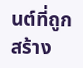นต์ที่ถูกสร้าง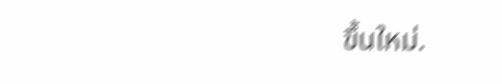ขึ้นใหม่.